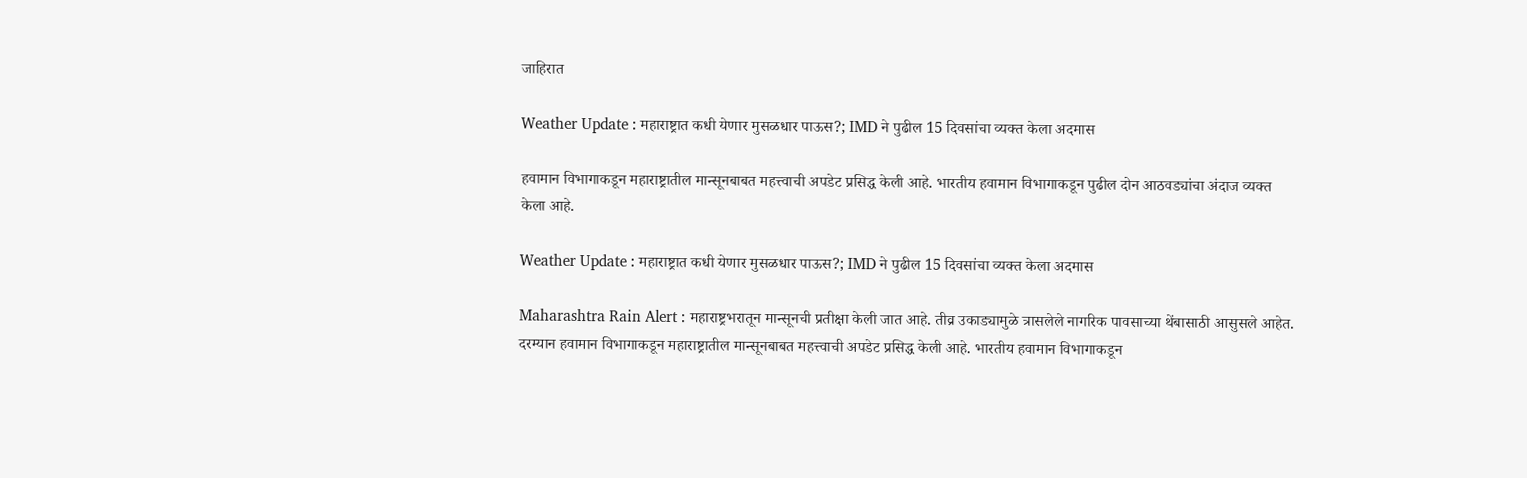जाहिरात

Weather Update : महाराष्ट्रात कधी येणार मुसळधार पाऊस?; IMD ने पुढील 15 दिवसांचा व्यक्त केला अदमास

हवामान विभागाकडून महाराष्ट्रातील मान्सूनबाबत महत्त्वाची अपडेट प्रसिद्ध केली आहे. भारतीय हवामान विभागाकडून पुढील दोन आठवड्यांचा अंदाज व्यक्त केला आहे.

Weather Update : महाराष्ट्रात कधी येणार मुसळधार पाऊस?; IMD ने पुढील 15 दिवसांचा व्यक्त केला अदमास

Maharashtra Rain Alert : महाराष्ट्रभरातून मान्सूनची प्रतीक्षा केली जात आहे. तीव्र उकाड्यामुळे त्रासलेले नागरिक पावसाच्या थेंबासाठी आसुसले आहेत. दरम्यान हवामान विभागाकडून महाराष्ट्रातील मान्सूनबाबत महत्त्वाची अपडेट प्रसिद्ध केली आहे. भारतीय हवामान विभागाकडून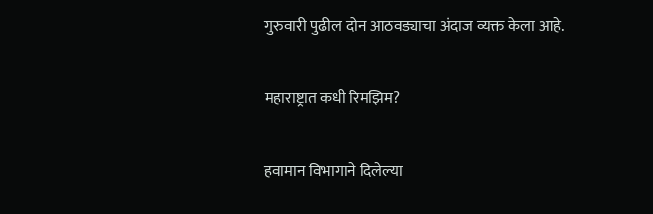गुरुवारी पुढील दोन आठवड्याचा अंदाज व्यक्त केला आहे.

महाराष्ट्रात कधी रिमझिम?

हवामान विभागाने दिलेल्या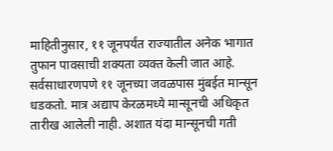माहितीनुसार, ११ जूनपर्यंत राज्यातील अनेक भागात तुफान पावसाची शक्यता व्यक्त केली जात आहे. सर्वसाधारणपणे ११ जूनच्या जवळपास मुंबईत मान्सून धडकतो. मात्र अद्याप केरळमध्ये मान्सूनची अधिकृत तारीख आलेली नाही. अशात यंदा मान्सूनची गती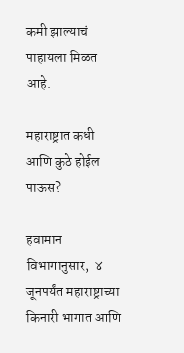कमी झाल्याचं पाहायला मिळत आहे.

महाराष्ट्रात कधी आणि कुठे होईल पाऊस?

हवामान विभागानुसार,  ४ जूनपर्यंत महाराष्ट्राच्या किनारी भागात आणि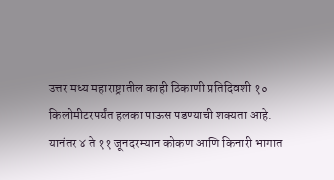उत्तर मध्य महाराष्ट्रातील काही ठिकाणी प्रतिदिवशी १० किलोमीटरपर्यंत हलका पाऊस पडण्याची शक्यता आहे. यानंतर ४ ते ११ जूनदरम्यान कोकण आणि किनारी भागात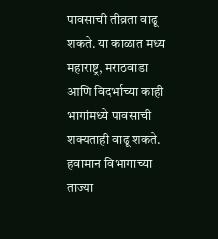पावसाची तीव्रता वाढू शकते. या काळात मध्य महाराष्ट्र, मराठवाडा आणि विदर्भाच्या काही भागांमध्ये पावसाची शक्यताही वाढू शकते. हवामान विभागाच्या ताज्या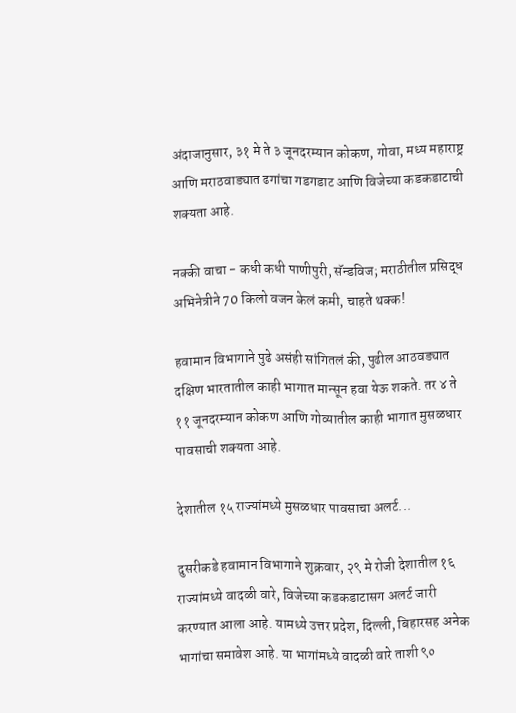अंदाजानुसार, ३१ मे ते ३ जूनदरम्यान कोकण, गोवा, मध्य महाराष्ट्र आणि मराठवाड्यात ढगांचा गडगडाट आणि विजेच्या कडकडाटाची शक्यता आहे.

नक्की वाचा - कधी कधी पाणीपुरी, सॅन्डविज; मराठीतील प्रसिद्ध अभिनेत्रीने 70 किलो वजन केलं कमी, चाहते थक्क!

हवामान विभागाने पुढे असंही सांगितलं की, पुढील आठवड्यात दक्षिण भारतातील काही भागात मान्सून हवा येऊ शकते. तर ४ ते ११ जूनदरम्यान कोकण आणि गोव्यातील काही भागात मुसळधार पावसाची शक्यता आहे.

देशातील १५ राज्यांमध्ये मुसळधार पावसाचा अलर्ट...

दुसरीकडे हवामान विभागाने शुक्रवार, २९ मे रोजी देशातील १६ राज्यांमध्ये वादळी वारे, विजेच्या कडकडाटासग अलर्ट जारी करण्यात आला आहे. यामध्ये उत्तर प्रदेश, दिल्ली, बिहारसह अनेक भागांचा समावेश आहे. या भागांमध्ये वादळी वारे ताशी ९०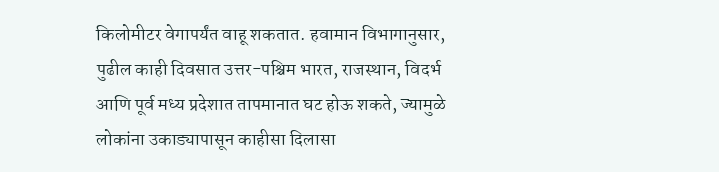किलोमीटर वेगापर्यंत वाहू शकतात. हवामान विभागानुसार, पुढील काही दिवसात उत्तर-पश्चिम भारत, राजस्थान, विदर्भ आणि पूर्व मध्य प्रदेशात तापमानात घट होऊ शकते, ज्यामुळे लोकांना उकाड्यापासून काहीसा दिलासा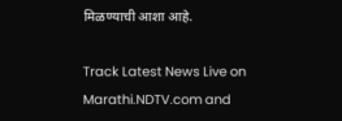मिळण्याची आशा आहे.

Track Latest News Live on Marathi.NDTV.com and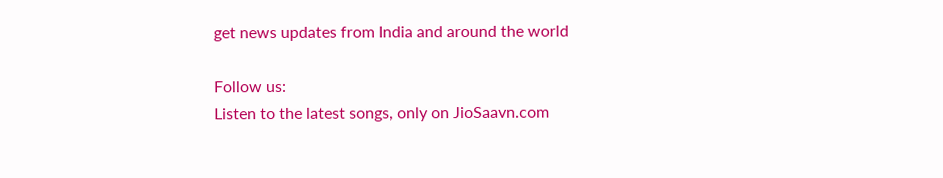get news updates from India and around the world

Follow us:
Listen to the latest songs, only on JioSaavn.com